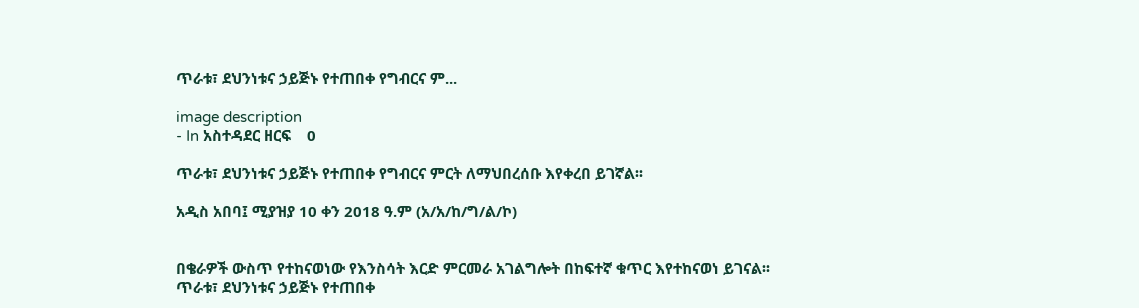ጥራቱ፣ ደህንነቱና ኃይጅኑ የተጠበቀ የግብርና ም...

image description
- In አስተዳደር ዘርፍ    0

ጥራቱ፣ ደህንነቱና ኃይጅኑ የተጠበቀ የግብርና ምርት ለማህበረሰቡ እየቀረበ ይገኛል፡፡

አዲስ አበባ፤ ሚያዝያ 10 ቀን 2018 ዓ.ም (አ/አ/ከ/ግ/ል/ኮ)


በቄራዎች ውስጥ የተከናወነው የእንስሳት እርድ ምርመራ አገልግሎት በከፍተኛ ቁጥር እየተከናወነ ይገናል፡፡ ጥራቱ፣ ደህንነቱና ኃይጅኑ የተጠበቀ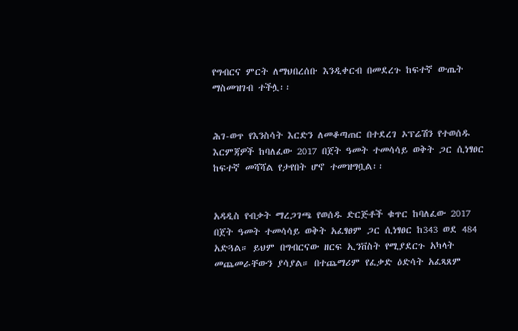የግብርና ምርት ለማህበረሰቡ እንዲቀርብ በመደረጉ ከፍተኛ ውጤት ማስመዝገብ ተችሏ፡፡


ሕገ-ወጥ የእንስሳት እርድን ለመቆጣጠር በተደረገ ኦፕሬሽን የተወሰዱ እርምጃዎች ከባለፈው 2017 በጀት ዓመት ተመሳሳይ ወቅት ጋር ሲነፃፀር ከፍተኛ መሻሻል የታየበት ሆኖ ተመዝግቧል፡፡


አዳዲስ የብቃት ማረጋገጫ የወሰዱ ድርጅቶች ቁጥር ከባለፈው 2017 በጀት ዓመት ተመሳሳይ ወቅት አፈፃፀም ጋር ሲነፃፀር ከ343 ወደ 484 አድጓል። ይህም በግብርናው ዘርፍ ኢንቨስት የሚያደርጉ አካላት መጨመራቸውን ያሳያል። በተጨማሪም የፈቃድ ዕድሳት አፈጻጸም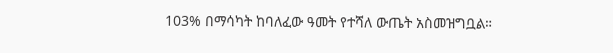103% በማሳካት ከባለፈው ዓመት የተሻለ ውጤት አስመዝግቧል።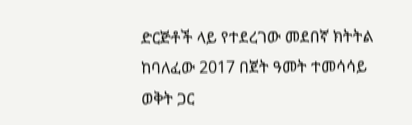ድርጅቶች ላይ የተደረገው መደበኛ ክትትል ከባለፈው 2017 በጀት ዓመት ተመሳሳይ ወቅት ጋር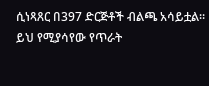ሲነጻጸር በ397 ድርጅቶች ብልጫ አሳይቷል። ይህ የሚያሳየው የጥራት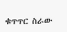ቁጥጥር ስራው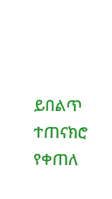ይበልጥ ተጠናክሮ የቀጠለ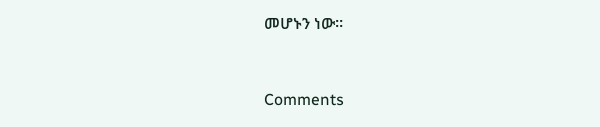መሆኑን ነው፡፡


Comments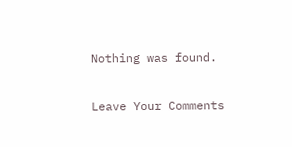Nothing was found.

Leave Your Comments